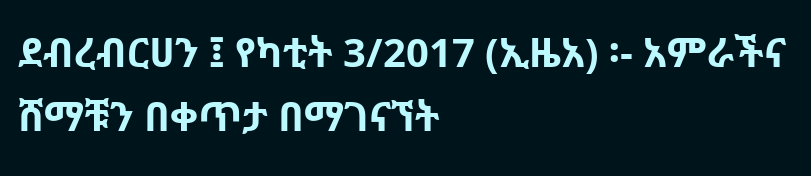ደብረብርሀን ፤ የካቲት 3/2017 (ኢዜአ) ፡- አምራችና ሸማቹን በቀጥታ በማገናኘት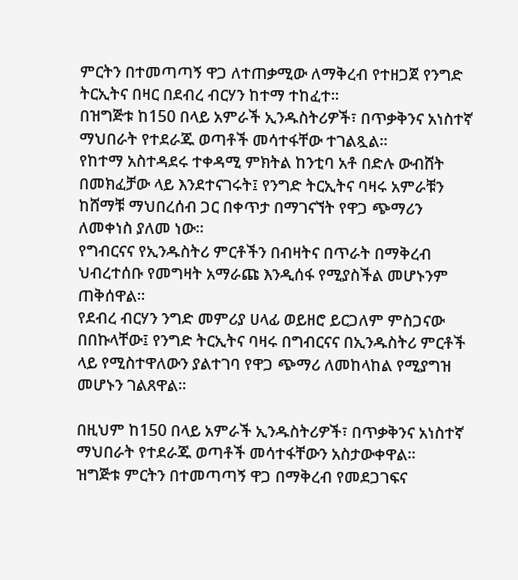ምርትን በተመጣጣኝ ዋጋ ለተጠቃሚው ለማቅረብ የተዘጋጀ የንግድ ትርኢትና በዛር በደብረ ብርሃን ከተማ ተከፈተ።
በዝግጅቱ ከ150 በላይ አምራች ኢንዱስትሪዎች፣ በጥቃቅንና አነስተኛ ማህበራት የተደራጁ ወጣቶች መሳተፋቸው ተገልጿል።
የከተማ አስተዳደሩ ተቀዳሚ ምክትል ከንቲባ አቶ በድሉ ውብሸት በመክፈቻው ላይ እንደተናገሩት፤ የንግድ ትርኢትና ባዛሩ አምራቹን ከሸማቹ ማህበረሰብ ጋር በቀጥታ በማገናኘት የዋጋ ጭማሪን ለመቀነስ ያለመ ነው።
የግብርናና የኢንዱስትሪ ምርቶችን በብዛትና በጥራት በማቅረብ ህብረተሰቡ የመግዛት አማራጩ እንዲሰፋ የሚያስችል መሆኑንም ጠቅሰዋል።
የደብረ ብርሃን ንግድ መምሪያ ሀላፊ ወይዘሮ ይርጋለም ምስጋናው በበኩላቸው፤ የንግድ ትርኢትና ባዛሩ በግብርናና በኢንዱስትሪ ምርቶች ላይ የሚስተዋለውን ያልተገባ የዋጋ ጭማሪ ለመከላከል የሚያግዝ መሆኑን ገልጸዋል።

በዚህም ከ150 በላይ አምራች ኢንዱስትሪዎች፣ በጥቃቅንና አነስተኛ ማህበራት የተደራጁ ወጣቶች መሳተፋቸውን አስታውቀዋል።
ዝግጅቱ ምርትን በተመጣጣኝ ዋጋ በማቅረብ የመደጋገፍና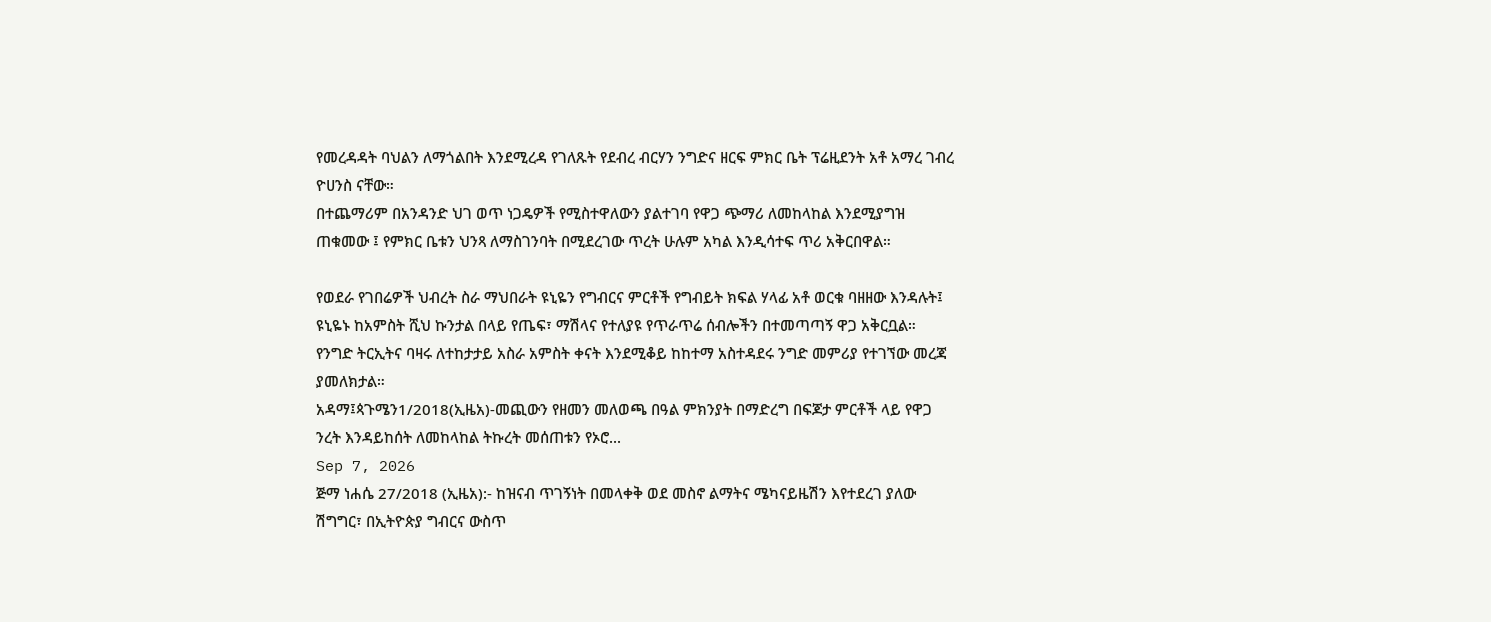የመረዳዳት ባህልን ለማጎልበት እንደሚረዳ የገለጹት የደብረ ብርሃን ንግድና ዘርፍ ምክር ቤት ፕሬዚደንት አቶ አማረ ገብረ ዮሀንስ ናቸው።
በተጨማሪም በአንዳንድ ህገ ወጥ ነጋዴዎች የሚስተዋለውን ያልተገባ የዋጋ ጭማሪ ለመከላከል እንደሚያግዝ ጠቁመው ፤ የምክር ቤቱን ህንጻ ለማስገንባት በሚደረገው ጥረት ሁሉም አካል እንዲሳተፍ ጥሪ አቅርበዋል።

የወደራ የገበሬዎች ህብረት ስራ ማህበራት ዩኒዬን የግብርና ምርቶች የግብይት ክፍል ሃላፊ አቶ ወርቁ ባዘዘው እንዳሉት፤ ዩኒዬኑ ከአምስት ሺህ ኩንታል በላይ የጤፍ፣ ማሽላና የተለያዩ የጥራጥሬ ሰብሎችን በተመጣጣኝ ዋጋ አቅርቧል።
የንግድ ትርኢትና ባዛሩ ለተከታታይ አስራ አምስት ቀናት እንደሚቆይ ከከተማ አስተዳደሩ ንግድ መምሪያ የተገኘው መረጃ ያመለክታል።
አዳማ፤ጳጉሜን1/2018(ኢዜአ)-መጪውን የዘመን መለወጫ በዓል ምክንያት በማድረግ በፍጆታ ምርቶች ላይ የዋጋ ንረት እንዳይከሰት ለመከላከል ትኩረት መሰጠቱን የኦሮ...
Sep 7, 2026
ጅማ ነሐሴ 27/2018 (ኢዜአ):- ከዝናብ ጥገኝነት በመላቀቅ ወደ መስኖ ልማትና ሜካናይዜሽን እየተደረገ ያለው ሽግግር፣ በኢትዮጵያ ግብርና ውስጥ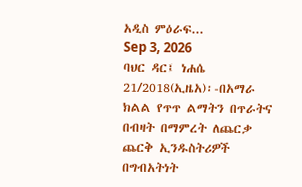አዲስ ምዕራፍ...
Sep 3, 2026
ባህር ዳር፤ ነሐሴ 21/2018(ኢዜአ)፡-በአማራ ክልል የጥጥ ልማትን በጥራትና በብዛት በማምረት ለጨርቃ ጨርቅ ኢንዱስትሪዎች በግብአትነት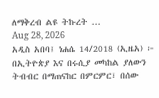ለማቅረብ ልዩ ትኩረት ...
Aug 28, 2026
አዲስ አበባ፤ ነሐሴ 14/2018 (ኢዜአ) ፦ በኢትዮጵያ እና በሩሲያ መካከል ያለውን ትብብር በማጠናከር በምርምር፣ በሰው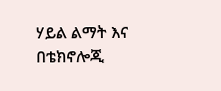ሃይል ልማት እና በቴክኖሎጂ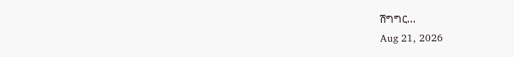ሽግግር...
Aug 21, 2026